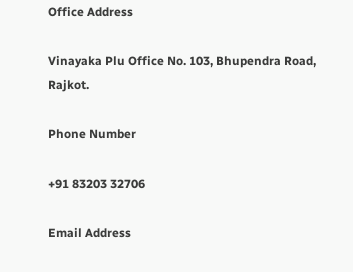Office Address

Vinayaka Plu Office No. 103, Bhupendra Road, Rajkot.

Phone Number

+91 83203 32706

Email Address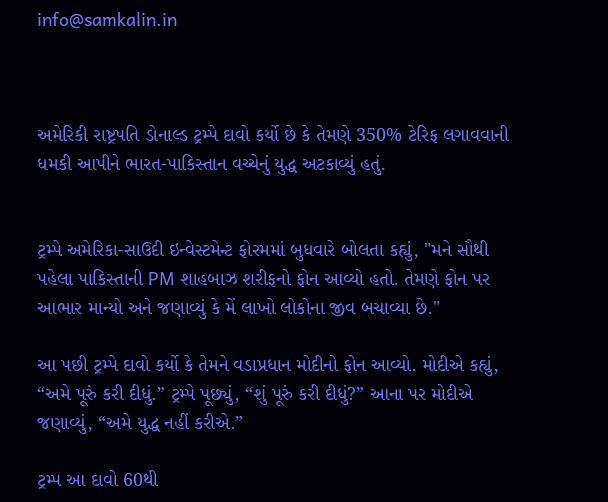info@samkalin.in



અમેરિકી રાષ્ટ્રપતિ ડોનાલ્ડ ટ્રમ્પે દાવો કર્યો છે કે તેમણે 350% ટેરિફ લગાવવાની ધમકી આપીને ભારત-પાકિસ્તાન વચ્ચેનું યુદ્ધ અટકાવ્યું હતું.


ટ્રમ્પે અમેરિકા-સાઉદી ઇન્વેસ્ટમેન્ટ ફોરમમાં બુધવારે બોલતા કહ્યું, "મને સૌથી પહેલા પાકિસ્તાની PM શાહબાઝ શરીફનો ફોન આવ્યો હતો. તેમણે ફોન પર આભાર માન્યો અને જણાવ્યું કે મેં લાખો લોકોના જીવ બચાવ્યા છે."

આ પછી ટ્રમ્પે દાવો કર્યો કે તેમને વડાપ્રધાન મોદીનો ફોન આવ્યો. મોદીએ કહ્યું, “અમે પૂરું કરી દીધું.” ટ્રમ્પે પૂછ્યું, “શું પૂરું કરી દીધું?” આના પર મોદીએ જણાવ્યું, “અમે યુદ્ધ નહીં કરીએ.”

ટ્રમ્પ આ દાવો 60થી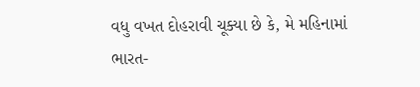વધુ વખત દોહરાવી ચૂક્યા છે કે, મે મહિનામાં ભારત-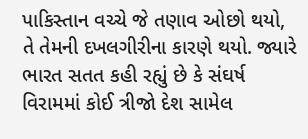પાકિસ્તાન વચ્ચે જે તણાવ ઓછો થયો, તે તેમની દખલગીરીના કારણે થયો. જ્યારે ભારત સતત કહી રહ્યું છે કે સંઘર્ષ વિરામમાં કોઈ ત્રીજો દેશ સામેલ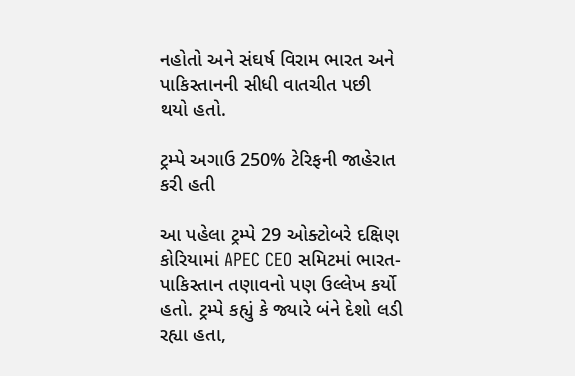નહોતો અને સંઘર્ષ વિરામ ભારત અને પાકિસ્તાનની સીધી વાતચીત પછી થયો હતો.

ટ્રમ્પે અગાઉ 250% ટેરિફની જાહેરાત કરી હતી

આ પહેલા ટ્રમ્પે 29 ઓક્ટોબરે દક્ષિણ કોરિયામાં APEC CEO સમિટમાં ભારત-પાકિસ્તાન તણાવનો પણ ઉલ્લેખ કર્યો હતો. ટ્રમ્પે કહ્યું કે જ્યારે બંને દેશો લડી રહ્યા હતા,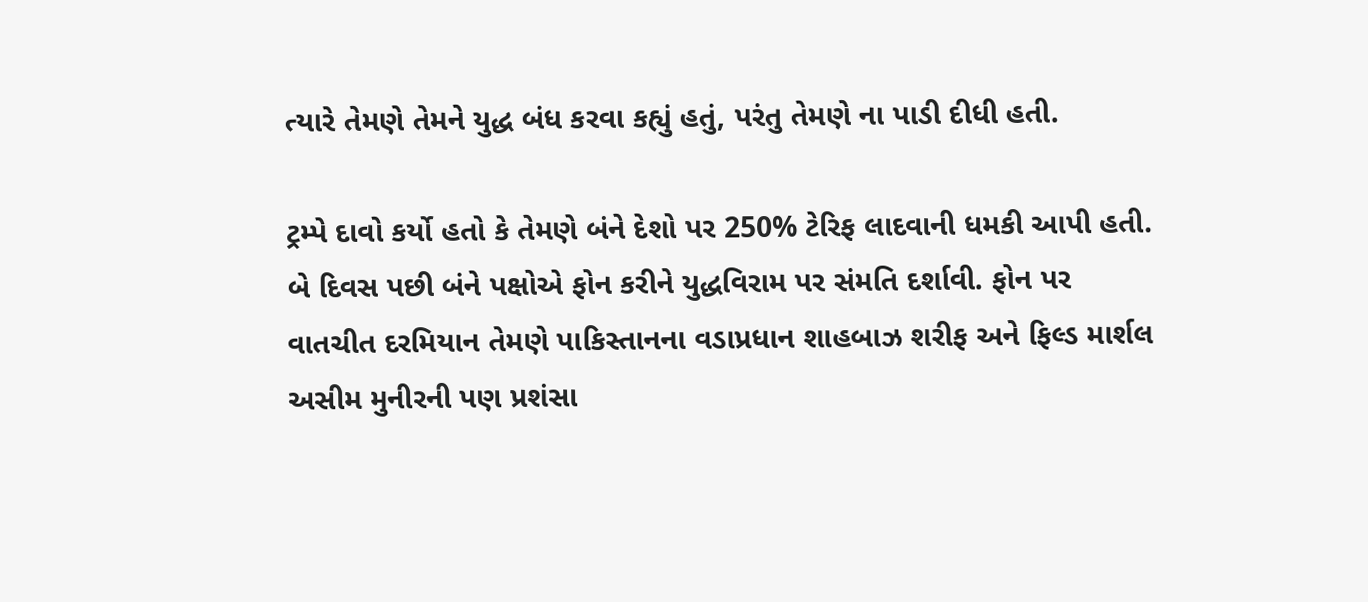ત્યારે તેમણે તેમને યુદ્ધ બંધ કરવા કહ્યું હતું, પરંતુ તેમણે ના પાડી દીધી હતી.

ટ્રમ્પે દાવો કર્યો હતો કે તેમણે બંને દેશો પર 250% ટેરિફ લાદવાની ધમકી આપી હતી. બે દિવસ પછી બંને પક્ષોએ ફોન કરીને યુદ્ધવિરામ પર સંમતિ દર્શાવી. ફોન પર વાતચીત દરમિયાન તેમણે પાકિસ્તાનના વડાપ્રધાન શાહબાઝ શરીફ અને ફિલ્ડ માર્શલ અસીમ મુનીરની પણ પ્રશંસા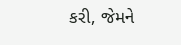કરી, જેમને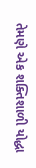તેમણે એક શક્તિશાળી યોદ્ધા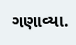ગણાવ્યા.